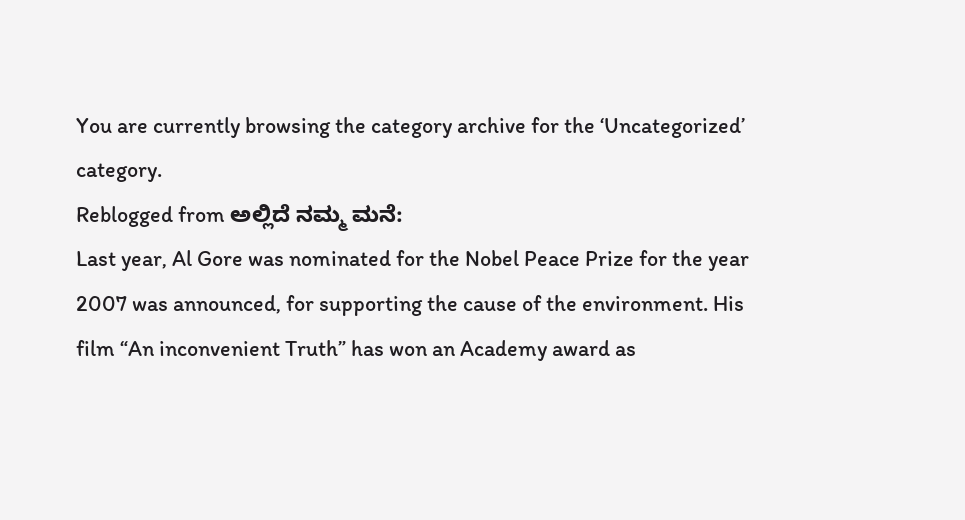You are currently browsing the category archive for the ‘Uncategorized’ category.
Reblogged from ಅಲ್ಲಿದೆ ನಮ್ಮ ಮನೆ:
Last year, Al Gore was nominated for the Nobel Peace Prize for the year 2007 was announced, for supporting the cause of the environment. His film “An inconvenient Truth” has won an Academy award as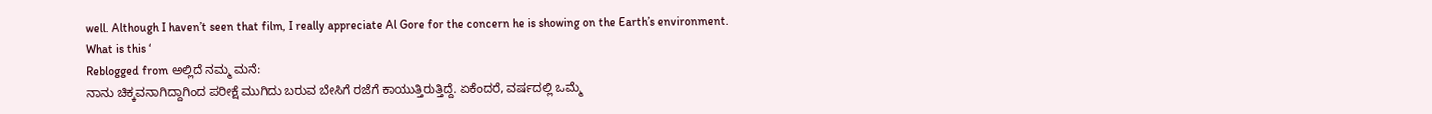well. Although I haven’t seen that film, I really appreciate Al Gore for the concern he is showing on the Earth’s environment.
What is this ‘
Reblogged from ಅಲ್ಲಿದೆ ನಮ್ಮ ಮನೆ:
ನಾನು ಚಿಕ್ಕವನಾಗಿದ್ದಾಗಿಂದ ಪರೀಕ್ಷೆ ಮುಗಿದು ಬರುವ ಬೇಸಿಗೆ ರಜೆಗೆ ಕಾಯುತ್ತಿರುತ್ತಿದ್ದೆ. ಏಕೆಂದರೆ, ವರ್ಷದಲ್ಲಿ ಒಮ್ಮೆ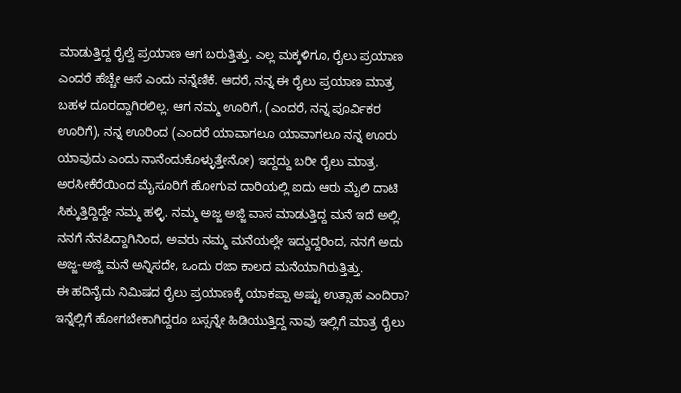ಮಾಡುತ್ತಿದ್ದ ರೈಲ್ವೆ ಪ್ರಯಾಣ ಆಗ ಬರುತ್ತಿತ್ತು. ಎಲ್ಲ ಮಕ್ಕಳಿಗೂ, ರೈಲು ಪ್ರಯಾಣ ಎಂದರೆ ಹೆಚ್ಚೇ ಆಸೆ ಎಂದು ನನ್ನೆಣಿಕೆ. ಆದರೆ, ನನ್ನ ಈ ರೈಲು ಪ್ರಯಾಣ ಮಾತ್ರ ಬಹಳ ದೂರದ್ದಾಗಿರಲಿಲ್ಲ. ಆಗ ನಮ್ಮ ಊರಿಗೆ, (ಎಂದರೆ, ನನ್ನ ಪೂರ್ವಿಕರ ಊರಿಗೆ), ನನ್ನ ಊರಿಂದ (ಎಂದರೆ ಯಾವಾಗಲೂ ಯಾವಾಗಲೂ ನನ್ನ ಊರು ಯಾವುದು ಎಂದು ನಾನೆಂದುಕೊಳ್ಳುತ್ತೇನೋ) ಇದ್ದದ್ದು ಬರೀ ರೈಲು ಮಾತ್ರ. ಅರಸೀಕೆರೆಯಿಂದ ಮೈಸೂರಿಗೆ ಹೋಗುವ ದಾರಿಯಲ್ಲಿ ಐದು ಆರು ಮೈಲಿ ದಾಟಿ ಸಿಕ್ಕುತ್ತಿದ್ದಿದ್ದೇ ನಮ್ಮ ಹಳ್ಳಿ. ನಮ್ಮ ಅಜ್ಜ ಅಜ್ಜಿ ವಾಸ ಮಾಡುತ್ತಿದ್ದ ಮನೆ ಇದೆ ಅಲ್ಲಿ. ನನಗೆ ನೆನಪಿದ್ದಾಗಿನಿಂದ, ಅವರು ನಮ್ಮ ಮನೆಯಲ್ಲೇ ಇದ್ದುದ್ದರಿಂದ, ನನಗೆ ಅದು ಅಜ್ಜ-ಅಜ್ಜಿ ಮನೆ ಅನ್ನಿಸದೇ, ಒಂದು ರಜಾ ಕಾಲದ ಮನೆಯಾಗಿರುತ್ತಿತ್ತು.
ಈ ಹದಿನೈದು ನಿಮಿಷದ ರೈಲು ಪ್ರಯಾಣಕ್ಕೆ ಯಾಕಪ್ಪಾ ಅಷ್ಟು ಉತ್ಸಾಹ ಎಂದಿರಾ? ಇನ್ನೆಲ್ಲಿಗೆ ಹೋಗಬೇಕಾಗಿದ್ದರೂ ಬಸ್ಸನ್ನೇ ಹಿಡಿಯುತ್ತಿದ್ದ ನಾವು ಇಲ್ಲಿಗೆ ಮಾತ್ರ ರೈಲು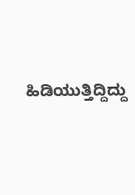ಹಿಡಿಯುತ್ತಿದ್ದಿದ್ದು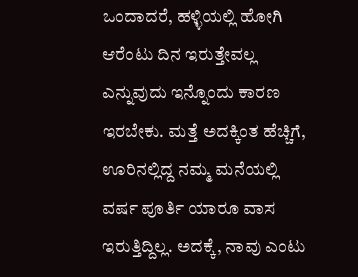ಒಂದಾದರೆ, ಹಳ್ಳಿಯಲ್ಲಿ ಹೋಗಿ ಆರೆಂಟು ದಿನ ಇರುತ್ತೇವಲ್ಲ ಎನ್ನುವುದು ಇನ್ನೊಂದು ಕಾರಣ ಇರಬೇಕು. ಮತ್ತೆ ಅದಕ್ಕಿಂತ ಹೆಚ್ಚಿಗೆ, ಊರಿನಲ್ಲಿದ್ದ ನಮ್ಮ ಮನೆಯಲ್ಲಿ ವರ್ಷ ಪೂರ್ತಿ ಯಾರೂ ವಾಸ ಇರುತ್ತಿದ್ದಿಲ್ಲ. ಅದಕ್ಕೆ, ನಾವು ಎಂಟು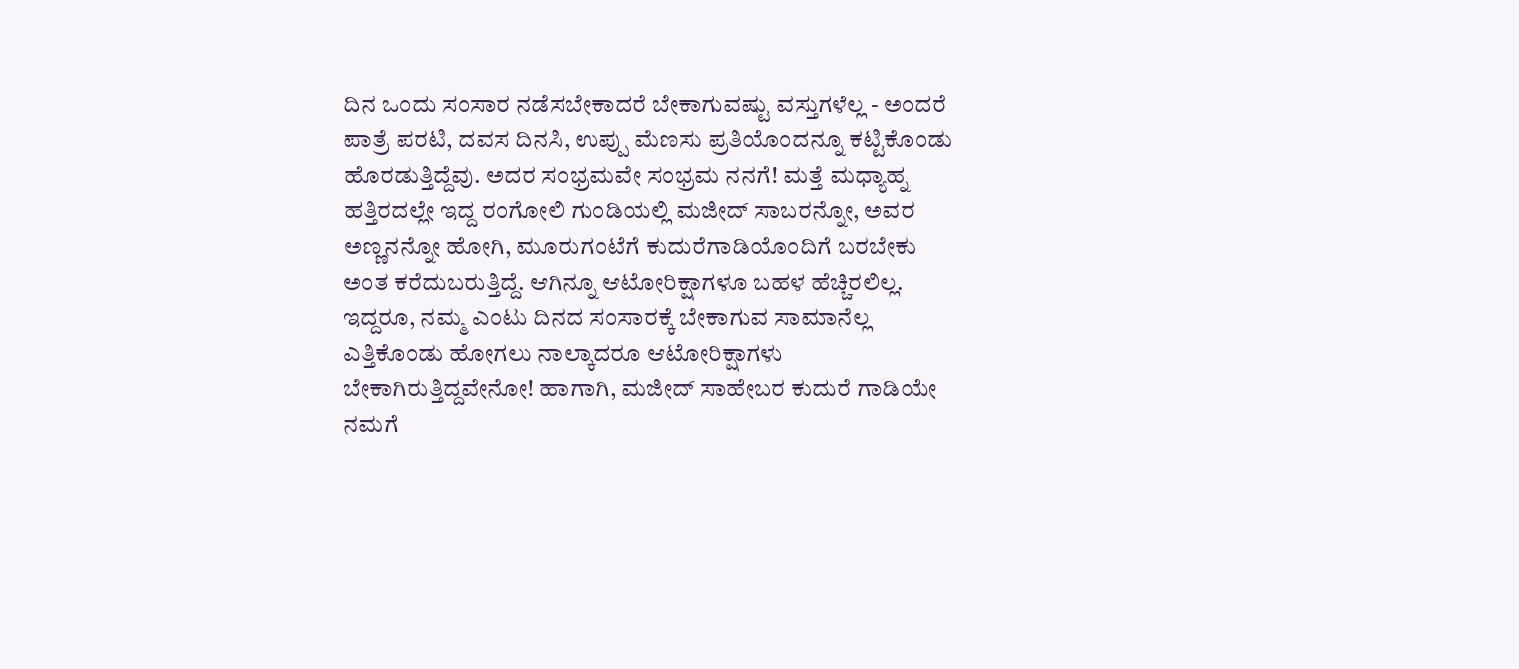ದಿನ ಒಂದು ಸಂಸಾರ ನಡೆಸಬೇಕಾದರೆ ಬೇಕಾಗುವಷ್ಟು ವಸ್ತುಗಳೆಲ್ಲ - ಅಂದರೆ ಪಾತ್ರೆ ಪರಟಿ, ದವಸ ದಿನಸಿ, ಉಪ್ಪು ಮೆಣಸು ಪ್ರತಿಯೊಂದನ್ನೂ ಕಟ್ಟಿಕೊಂಡು ಹೊರಡುತ್ತಿದ್ದೆವು. ಅದರ ಸಂಭ್ರಮವೇ ಸಂಭ್ರಮ ನನಗೆ! ಮತ್ತೆ ಮಧ್ಯಾಹ್ನ ಹತ್ತಿರದಲ್ಲೇ ಇದ್ದ ರಂಗೋಲಿ ಗುಂಡಿಯಲ್ಲಿ ಮಜೀದ್ ಸಾಬರನ್ನೋ, ಅವರ ಅಣ್ಣನನ್ನೋ ಹೋಗಿ, ಮೂರುಗಂಟೆಗೆ ಕುದುರೆಗಾಡಿಯೊಂದಿಗೆ ಬರಬೇಕು ಅಂತ ಕರೆದುಬರುತ್ತಿದ್ದೆ. ಆಗಿನ್ನೂ ಆಟೋರಿಕ್ಷಾಗಳೂ ಬಹಳ ಹೆಚ್ಚಿರಲಿಲ್ಲ. ಇದ್ದರೂ, ನಮ್ಮ ಎಂಟು ದಿನದ ಸಂಸಾರಕ್ಕೆ ಬೇಕಾಗುವ ಸಾಮಾನೆಲ್ಲ ಎತ್ತಿಕೊಂಡು ಹೋಗಲು ನಾಲ್ಕಾದರೂ ಆಟೋರಿಕ್ಷಾಗಳು ಬೇಕಾಗಿರುತ್ತಿದ್ದವೇನೋ! ಹಾಗಾಗಿ, ಮಜೀದ್ ಸಾಹೇಬರ ಕುದುರೆ ಗಾಡಿಯೇ ನಮಗೆ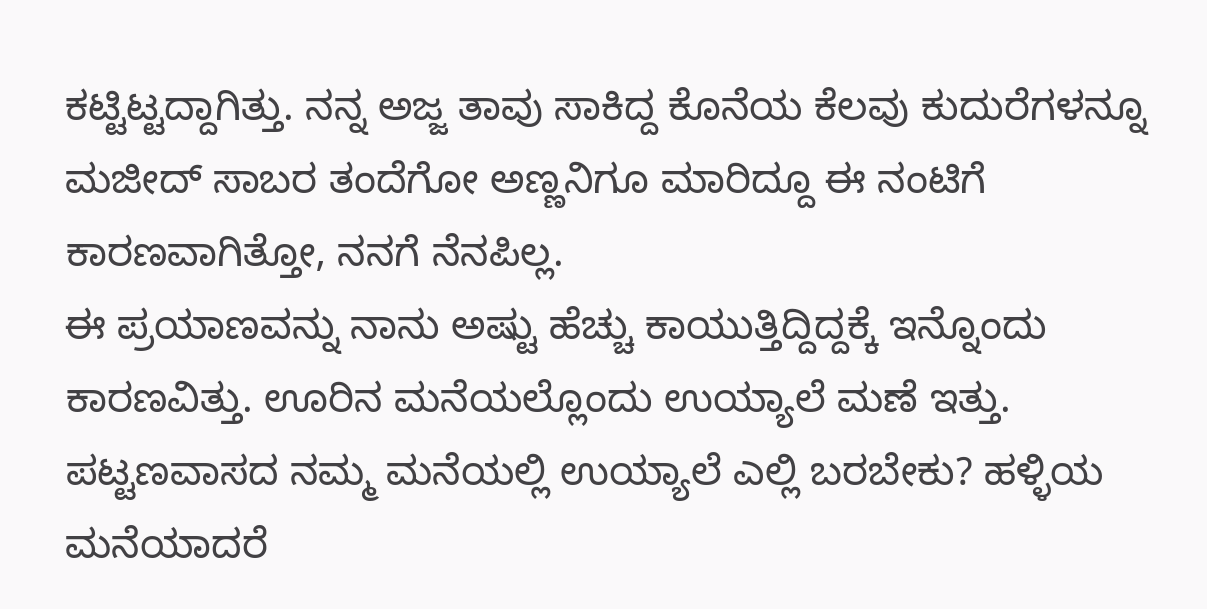ಕಟ್ಟಿಟ್ಟದ್ದಾಗಿತ್ತು. ನನ್ನ ಅಜ್ಜ ತಾವು ಸಾಕಿದ್ದ ಕೊನೆಯ ಕೆಲವು ಕುದುರೆಗಳನ್ನೂ ಮಜೀದ್ ಸಾಬರ ತಂದೆಗೋ ಅಣ್ಣನಿಗೂ ಮಾರಿದ್ದೂ ಈ ನಂಟಿಗೆ ಕಾರಣವಾಗಿತ್ತೋ, ನನಗೆ ನೆನಪಿಲ್ಲ.
ಈ ಪ್ರಯಾಣವನ್ನು ನಾನು ಅಷ್ಟು ಹೆಚ್ಚು ಕಾಯುತ್ತಿದ್ದಿದ್ದಕ್ಕೆ ಇನ್ನೊಂದು ಕಾರಣವಿತ್ತು. ಊರಿನ ಮನೆಯಲ್ಲೊಂದು ಉಯ್ಯಾಲೆ ಮಣೆ ಇತ್ತು. ಪಟ್ಟಣವಾಸದ ನಮ್ಮ ಮನೆಯಲ್ಲಿ ಉಯ್ಯಾಲೆ ಎಲ್ಲಿ ಬರಬೇಕು? ಹಳ್ಳಿಯ ಮನೆಯಾದರೆ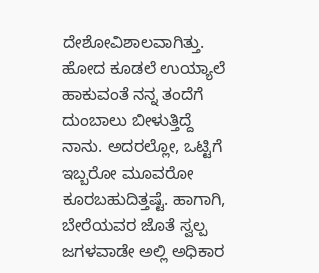ದೇಶೋವಿಶಾಲವಾಗಿತ್ತು. ಹೋದ ಕೂಡಲೆ ಉಯ್ಯಾಲೆ ಹಾಕುವಂತೆ ನನ್ನ ತಂದೆಗೆ ದುಂಬಾಲು ಬೀಳುತ್ತಿದ್ದೆ ನಾನು. ಅದರಲ್ಲೋ, ಒಟ್ಟಿಗೆ ಇಬ್ಬರೋ ಮೂವರೋ ಕೂರಬಹುದಿತ್ತಷ್ಟೆ. ಹಾಗಾಗಿ, ಬೇರೆಯವರ ಜೊತೆ ಸ್ವಲ್ಪ ಜಗಳವಾಡೇ ಅಲ್ಲಿ ಅಧಿಕಾರ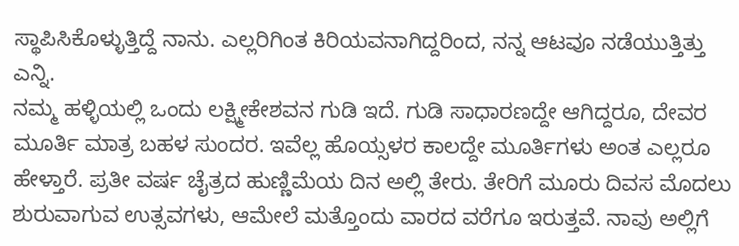ಸ್ಥಾಪಿಸಿಕೊಳ್ಳುತ್ತಿದ್ದೆ ನಾನು. ಎಲ್ಲರಿಗಿಂತ ಕಿರಿಯವನಾಗಿದ್ದರಿಂದ, ನನ್ನ ಆಟವೂ ನಡೆಯುತ್ತಿತ್ತು ಎನ್ನಿ.
ನಮ್ಮ ಹಳ್ಳಿಯಲ್ಲಿ ಒಂದು ಲಕ್ಷ್ಮೀಕೇಶವನ ಗುಡಿ ಇದೆ. ಗುಡಿ ಸಾಧಾರಣದ್ದೇ ಆಗಿದ್ದರೂ, ದೇವರ ಮೂರ್ತಿ ಮಾತ್ರ ಬಹಳ ಸುಂದರ. ಇವೆಲ್ಲ ಹೊಯ್ಸಳರ ಕಾಲದ್ದೇ ಮೂರ್ತಿಗಳು ಅಂತ ಎಲ್ಲರೂ ಹೇಳ್ತಾರೆ. ಪ್ರತೀ ವರ್ಷ ಚೈತ್ರದ ಹುಣ್ಣಿಮೆಯ ದಿನ ಅಲ್ಲಿ ತೇರು. ತೇರಿಗೆ ಮೂರು ದಿವಸ ಮೊದಲು ಶುರುವಾಗುವ ಉತ್ಸವಗಳು, ಆಮೇಲೆ ಮತ್ತೊಂದು ವಾರದ ವರೆಗೂ ಇರುತ್ತವೆ. ನಾವು ಅಲ್ಲಿಗೆ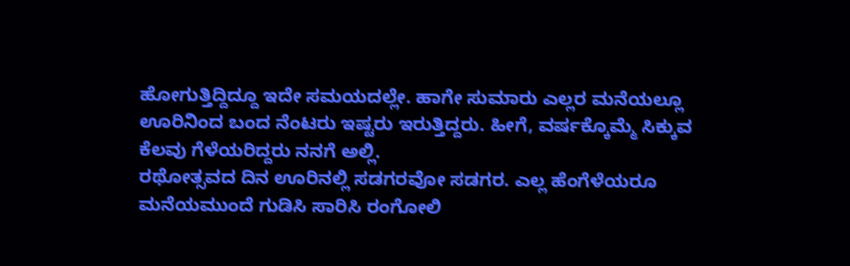ಹೋಗುತ್ತಿದ್ದಿದ್ದೂ ಇದೇ ಸಮಯದಲ್ಲೇ. ಹಾಗೇ ಸುಮಾರು ಎಲ್ಲರ ಮನೆಯಲ್ಲೂ ಊರಿನಿಂದ ಬಂದ ನೆಂಟರು ಇಷ್ಟರು ಇರುತ್ತಿದ್ದರು. ಹೀಗೆ, ವರ್ಷಕ್ಕೊಮ್ಮೆ ಸಿಕ್ಕುವ ಕೆಲವು ಗೆಳೆಯರಿದ್ದರು ನನಗೆ ಅಲ್ಲಿ.
ರಥೋತ್ಸವದ ದಿನ ಊರಿನಲ್ಲಿ ಸಡಗರವೋ ಸಡಗರ. ಎಲ್ಲ ಹೆಂಗೆಳೆಯರೂ ಮನೆಯಮುಂದೆ ಗುಡಿಸಿ ಸಾರಿಸಿ ರಂಗೋಲಿ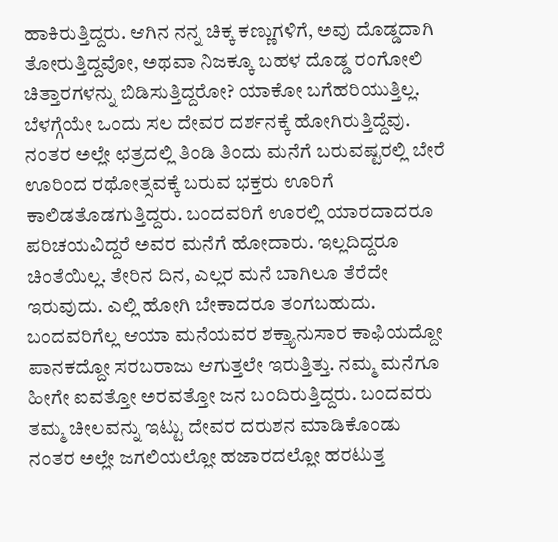ಹಾಕಿರುತ್ತಿದ್ದರು. ಆಗಿನ ನನ್ನ ಚಿಕ್ಕ ಕಣ್ಣುಗಳಿಗೆ, ಅವು ದೊಡ್ಡದಾಗಿ ತೋರುತ್ತಿದ್ದವೋ, ಅಥವಾ ನಿಜಕ್ಕೂ ಬಹಳ ದೊಡ್ಡ ರಂಗೋಲಿ ಚಿತ್ತಾರಗಳನ್ನು ಬಿಡಿಸುತ್ತಿದ್ದರೋ? ಯಾಕೋ ಬಗೆಹರಿಯುತ್ತಿಲ್ಲ. ಬೆಳಗ್ಗೆಯೇ ಒಂದು ಸಲ ದೇವರ ದರ್ಶನಕ್ಕೆ ಹೋಗಿರುತ್ತಿದ್ದೆವು. ನಂತರ ಅಲ್ಲೇ ಛತ್ರದಲ್ಲಿ ತಿಂಡಿ ತಿಂದು ಮನೆಗೆ ಬರುವಷ್ಟರಲ್ಲಿ ಬೇರೆ ಊರಿಂದ ರಥೋತ್ಸವಕ್ಕೆ ಬರುವ ಭಕ್ತರು ಊರಿಗೆ ಕಾಲಿಡತೊಡಗುತ್ತಿದ್ದರು. ಬಂದವರಿಗೆ ಊರಲ್ಲಿ ಯಾರದಾದರೂ ಪರಿಚಯವಿದ್ದರೆ ಅವರ ಮನೆಗೆ ಹೋದಾರು. ಇಲ್ಲದಿದ್ದರೂ ಚಿಂತೆಯಿಲ್ಲ. ತೇರಿನ ದಿನ, ಎಲ್ಲರ ಮನೆ ಬಾಗಿಲೂ ತೆರೆದೇ ಇರುವುದು. ಎಲ್ಲಿ ಹೋಗಿ ಬೇಕಾದರೂ ತಂಗಬಹುದು. ಬಂದವರಿಗೆಲ್ಲ ಆಯಾ ಮನೆಯವರ ಶಕ್ತ್ಯಾನುಸಾರ ಕಾಫಿಯದ್ದೋ ಪಾನಕದ್ದೋ ಸರಬರಾಜು ಆಗುತ್ತಲೇ ಇರುತ್ತಿತ್ತು. ನಮ್ಮ ಮನೆಗೂ ಹೀಗೇ ಐವತ್ತೋ ಅರವತ್ತೋ ಜನ ಬಂದಿರುತ್ತಿದ್ದರು. ಬಂದವರು ತಮ್ಮ ಚೀಲವನ್ನು ಇಟ್ಟು ದೇವರ ದರುಶನ ಮಾಡಿಕೊಂಡು ನಂತರ ಅಲ್ಲೇ ಜಗಲಿಯಲ್ಲೋ ಹಜಾರದಲ್ಲೋ ಹರಟುತ್ತ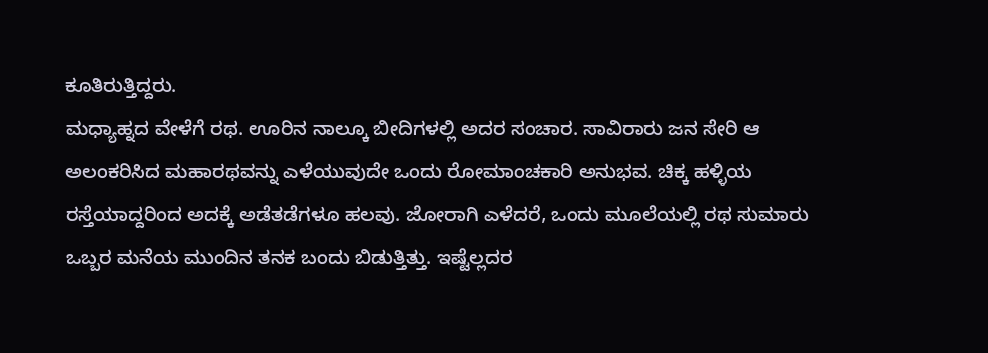ಕೂತಿರುತ್ತಿದ್ದರು.
ಮಧ್ಯಾಹ್ನದ ವೇಳೆಗೆ ರಥ. ಊರಿನ ನಾಲ್ಕೂ ಬೀದಿಗಳಲ್ಲಿ ಅದರ ಸಂಚಾರ. ಸಾವಿರಾರು ಜನ ಸೇರಿ ಆ ಅಲಂಕರಿಸಿದ ಮಹಾರಥವನ್ನು ಎಳೆಯುವುದೇ ಒಂದು ರೋಮಾಂಚಕಾರಿ ಅನುಭವ. ಚಿಕ್ಕ ಹಳ್ಳಿಯ ರಸ್ತೆಯಾದ್ದರಿಂದ ಅದಕ್ಕೆ ಅಡೆತಡೆಗಳೂ ಹಲವು. ಜೋರಾಗಿ ಎಳೆದರೆ, ಒಂದು ಮೂಲೆಯಲ್ಲಿ ರಥ ಸುಮಾರು ಒಬ್ಬರ ಮನೆಯ ಮುಂದಿನ ತನಕ ಬಂದು ಬಿಡುತ್ತಿತ್ತು. ಇಷ್ಟೆಲ್ಲದರ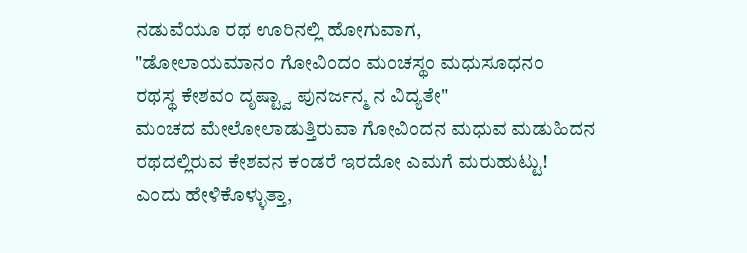ನಡುವೆಯೂ ರಥ ಊರಿನಲ್ಲಿ ಹೋಗುವಾಗ,
"ಡೋಲಾಯಮಾನಂ ಗೋವಿಂದಂ ಮಂಚಸ್ಥಂ ಮಧುಸೂಧನಂ
ರಥಸ್ಥ ಕೇಶವಂ ದೃಷ್ಟ್ವಾ ಪುನರ್ಜನ್ಮ ನ ವಿದ್ಯತೇ"
ಮಂಚದ ಮೇಲೋಲಾಡುತ್ತಿರುವಾ ಗೋವಿಂದನ ಮಧುವ ಮಡುಹಿದನ
ರಥದಲ್ಲಿರುವ ಕೇಶವನ ಕಂಡರೆ ಇರದೋ ಎಮಗೆ ಮರುಹುಟ್ಟು!
ಎಂದು ಹೇಳಿಕೊಳ್ಳುತ್ತಾ,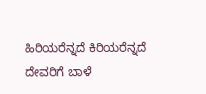ಹಿರಿಯರೆನ್ನದೆ ಕಿರಿಯರೆನ್ನದೆ ದೇವರಿಗೆ ಬಾಳೆ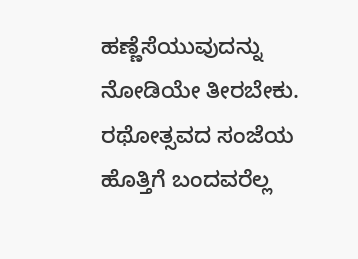ಹಣ್ಣೆಸೆಯುವುದನ್ನು ನೋಡಿಯೇ ತೀರಬೇಕು.
ರಥೋತ್ಸವದ ಸಂಜೆಯ ಹೊತ್ತಿಗೆ ಬಂದವರೆಲ್ಲ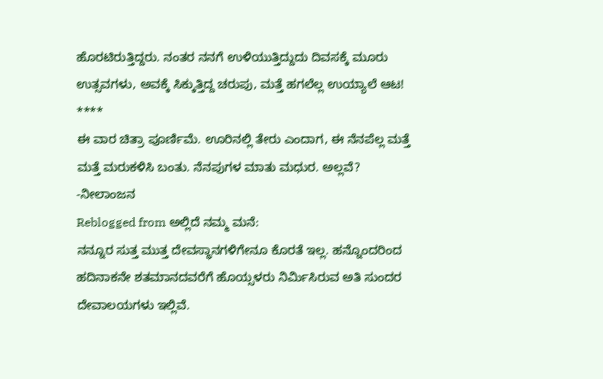ಹೊರಟಿರುತ್ತಿದ್ದರು. ನಂತರ ನನಗೆ ಉಳಿಯುತ್ತಿದ್ದುದು ದಿವಸಕ್ಕೆ ಮೂರು ಉತ್ಸವಗಳು, ಅವಕ್ಕೆ ಸಿಕ್ಕುತ್ತಿದ್ದ ಚರುಪು, ಮತ್ತೆ ಹಗಲೆಲ್ಲ ಉಯ್ಯಾಲೆ ಆಟ!
****
ಈ ವಾರ ಚಿತ್ರಾ ಪೂರ್ಣಿಮೆ. ಊರಿನಲ್ಲಿ ತೇರು ಎಂದಾಗ, ಈ ನೆನಪೆಲ್ಲ ಮತ್ತೆ ಮತ್ತೆ ಮರುಕಳಿಸಿ ಬಂತು. ನೆನಪುಗಳ ಮಾತು ಮಧುರ. ಅಲ್ಲವೆ?
-ನೀಲಾಂಜನ
Reblogged from ಅಲ್ಲಿದೆ ನಮ್ಮ ಮನೆ:
ನನ್ನೂರ ಸುತ್ತ ಮುತ್ತ ದೇವಸ್ಥಾನಗಳಿಗೇನೂ ಕೊರತೆ ಇಲ್ಲ. ಹನ್ನೊಂದರಿಂದ ಹದಿನಾಕನೇ ಶತಮಾನದವರೆಗೆ ಹೊಯ್ಸಳರು ನಿರ್ಮಿಸಿರುವ ಅತಿ ಸುಂದರ ದೇವಾಲಯಗಳು ಇಲ್ಲಿವೆ.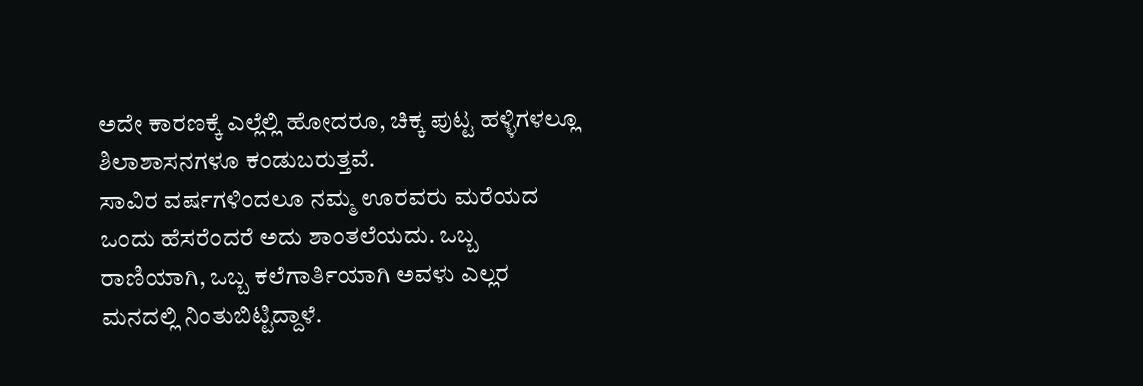ಅದೇ ಕಾರಣಕ್ಕೆ ಎಲ್ಲೆಲ್ಲಿ ಹೋದರೂ, ಚಿಕ್ಕ ಪುಟ್ಟ ಹಳ್ಳಿಗಳಲ್ಲೂ ಶಿಲಾಶಾಸನಗಳೂ ಕಂಡುಬರುತ್ತವೆ.
ಸಾವಿರ ವರ್ಷಗಳಿಂದಲೂ ನಮ್ಮ ಊರವರು ಮರೆಯದ ಒಂದು ಹೆಸರೆಂದರೆ ಅದು ಶಾಂತಲೆಯದು. ಒಬ್ಬ ರಾಣಿಯಾಗಿ, ಒಬ್ಬ ಕಲೆಗಾರ್ತಿಯಾಗಿ ಅವಳು ಎಲ್ಲರ ಮನದಲ್ಲಿ ನಿಂತುಬಿಟ್ಟಿದ್ದಾಳೆ.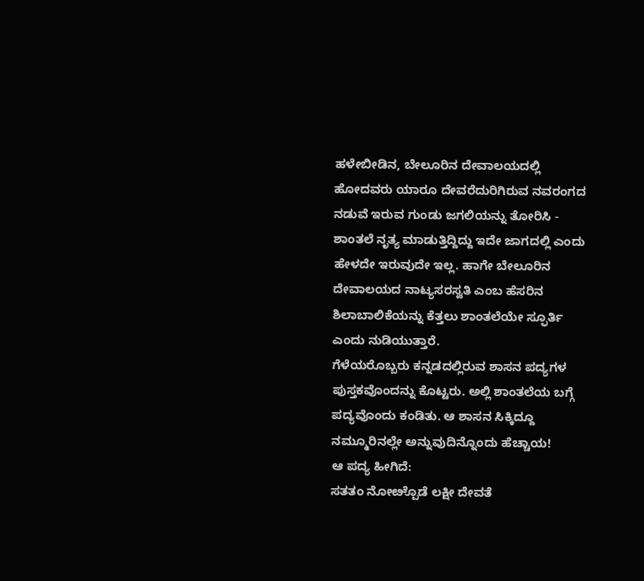ಹಳೇಬೀಡಿನ, ಬೇಲೂರಿನ ದೇವಾಲಯದಲ್ಲಿ ಹೋದವರು ಯಾರೂ ದೇವರೆದುರಿಗಿರುವ ನವರಂಗದ ನಡುವೆ ಇರುವ ಗುಂಡು ಜಗಲಿಯನ್ನು ತೋರಿಸಿ - ಶಾಂತಲೆ ನೃತ್ಯ ಮಾಡುತ್ತಿದ್ದಿದ್ದು ಇದೇ ಜಾಗದಲ್ಲಿ ಎಂದು ಹೇಳದೇ ಇರುವುದೇ ಇಲ್ಲ. ಹಾಗೇ ಬೇಲೂರಿನ ದೇವಾಲಯದ ನಾಟ್ಯಸರಸ್ವತಿ ಎಂಬ ಹೆಸರಿನ ಶಿಲಾಬಾಲಿಕೆಯನ್ನು ಕೆತ್ತಲು ಶಾಂತಲೆಯೇ ಸ್ಫೂರ್ತಿ ಎಂದು ನುಡಿಯುತ್ತಾರೆ.
ಗೆಳೆಯರೊಬ್ಬರು ಕನ್ನಡದಲ್ಲಿರುವ ಶಾಸನ ಪದ್ಯಗಳ ಪುಸ್ತಕವೊಂದನ್ನು ಕೊಟ್ಟರು. ಅಲ್ಲಿ ಶಾಂತಲೆಯ ಬಗ್ಗೆ ಪದ್ಯವೊಂದು ಕಂಡಿತು. ಆ ಶಾಸನ ಸಿಕ್ಕಿದ್ದೂ ನಮ್ಮೂರಿನಲ್ಲೇ ಅನ್ನುವುದಿನ್ನೊಂದು ಹೆಚ್ಚಾಯ!
ಆ ಪದ್ಯ ಹೀಗಿದೆ:
ಸತತಂ ನೋೞ್ಪೊಡೆ ಲಕ್ಷೀ ದೇವತೆ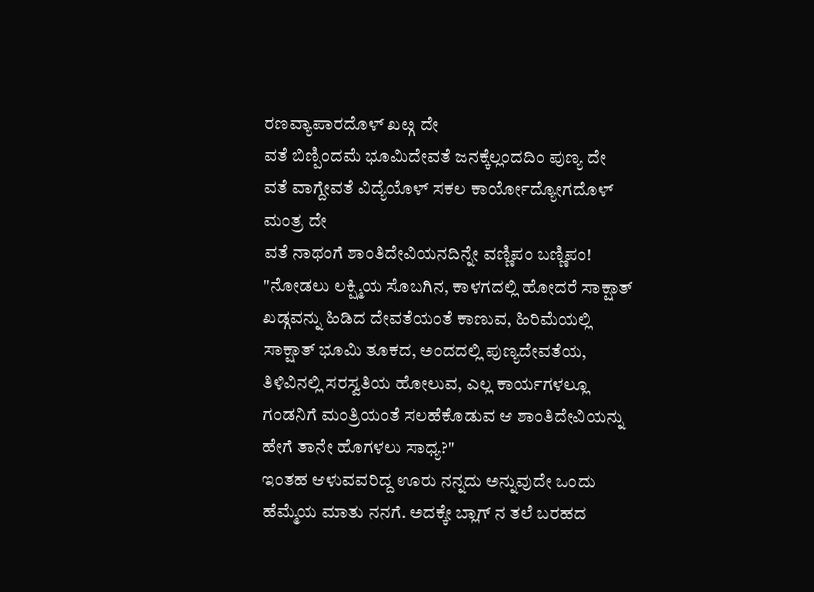ರಣವ್ಯಾಪಾರದೊಳ್ ಖೞ್ಗ ದೇ
ವತೆ ಬಿಣ್ಪಿಂದಮೆ ಭೂಮಿದೇವತೆ ಜನಕ್ಕೆಲ್ಲಂದದಿಂ ಪುಣ್ಯ ದೇ
ವತೆ ವಾಗ್ದೇವತೆ ವಿದ್ಯೆಯೊಳ್ ಸಕಲ ಕಾರ್ಯೋದ್ಯೋಗದೊಳ್ ಮಂತ್ರ ದೇ
ವತೆ ನಾಥಂಗೆ ಶಾಂತಿದೇವಿಯನದಿನ್ನೇ ವಣ್ಣಿಪಂ ಬಣ್ಣಿಪಂ!
"ನೋಡಲು ಲಕ್ಷ್ಮಿಯ ಸೊಬಗಿನ, ಕಾಳಗದಲ್ಲಿ ಹೋದರೆ ಸಾಕ್ಷಾತ್ ಖಡ್ಗವನ್ನು ಹಿಡಿದ ದೇವತೆಯಂತೆ ಕಾಣುವ, ಹಿರಿಮೆಯಲ್ಲಿ ಸಾಕ್ಷಾತ್ ಭೂಮಿ ತೂಕದ, ಅಂದದಲ್ಲಿ ಪುಣ್ಯದೇವತೆಯ, ತಿಳಿವಿನಲ್ಲಿ ಸರಸ್ವತಿಯ ಹೋಲುವ, ಎಲ್ಲ ಕಾರ್ಯಗಳಲ್ಲೂ ಗಂಡನಿಗೆ ಮಂತ್ರಿಯಂತೆ ಸಲಹೆಕೊಡುವ ಆ ಶಾಂತಿದೇವಿಯನ್ನು ಹೇಗೆ ತಾನೇ ಹೊಗಳಲು ಸಾಧ್ಯ?"
ಇಂತಹ ಆಳುವವರಿದ್ದ ಊರು ನನ್ನದು ಅನ್ನುವುದೇ ಒಂದು ಹೆಮ್ಮೆಯ ಮಾತು ನನಗೆ. ಅದಕ್ಕೇ ಬ್ಲಾಗ್ ನ ತಲೆ ಬರಹದ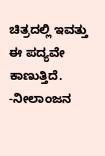ಚಿತ್ರದಲ್ಲಿ ಇವತ್ತು ಈ ಪದ್ಯವೇ ಕಾಣುತ್ತಿದೆ.
-ನೀಲಾಂಜನ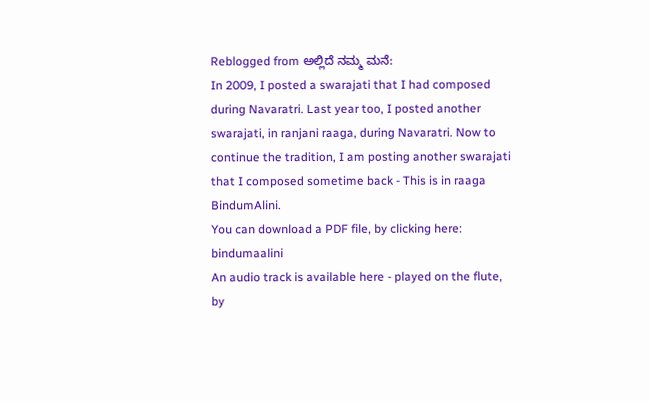Reblogged from ಅಲ್ಲಿದೆ ನಮ್ಮ ಮನೆ:
In 2009, I posted a swarajati that I had composed during Navaratri. Last year too, I posted another swarajati, in ranjani raaga, during Navaratri. Now to continue the tradition, I am posting another swarajati that I composed sometime back - This is in raaga BindumAlini.
You can download a PDF file, by clicking here: bindumaalini
An audio track is available here - played on the flute, by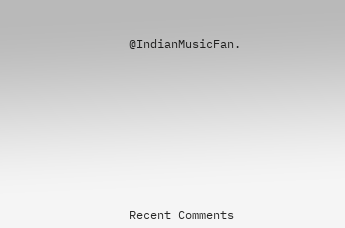@IndianMusicFan.












Recent Comments